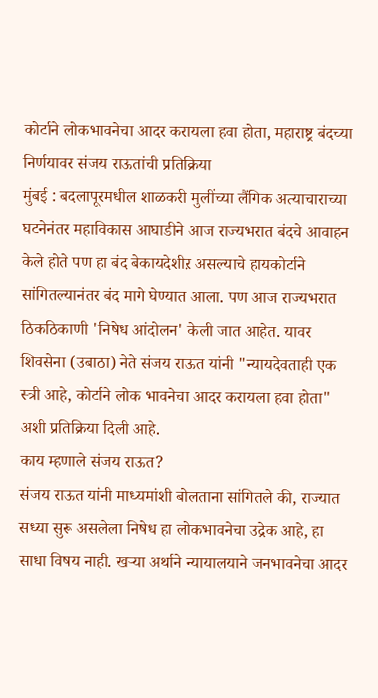कोर्टाने लोकभावनेचा आदर करायला हवा होता, महाराष्ट्र बंदच्या निर्णयावर संजय राऊतांची प्रतिक्रिया
मुंबई : बदलापूरमधील शाळकरी मुलींच्या लैंगिक अत्याचाराच्या घटनेनंतर महाविकास आघाडीने आज राज्यभरात बंदचे आवाहन केले होते पण हा बंद बेकायदेशीऱ असल्याचे हायकोर्टाने सांगितल्यानंतर बंद मागे घेण्यात आला. पण आज राज्यभरात ठिकठिकाणी 'निषेध आंदोलन' केली जात आहेत. यावर शिवसेना (उबाठा) नेते संजय राऊत यांनी "न्यायदेवताही एक स्त्री आहे, कोर्टाने लोक भावनेचा आदर करायला हवा होता" अशी प्रतिक्रिया दिली आहे.
काय म्हणाले संजय राऊत?
संजय राऊत यांनी माध्यमांशी बोलताना सांगितले की, राज्यात सध्या सुरू असलेला निषेध हा लोकभावनेचा उद्रेक आहे, हा साधा विषय नाही. खऱ्या अर्थाने न्यायालयाने जनभावनेचा आदर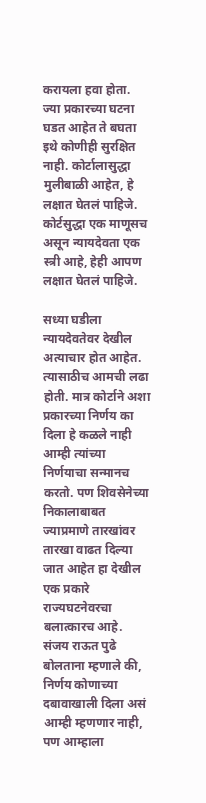करायला हवा होता. ज्या प्रकारच्या घटना घडत आहेत ते बघता इथे कोणीही सुरक्षित नाही. कोर्टालासुद्धा मुलीबाळी आहेत, हे लक्षात घेतलं पाहिजे. कोर्टसुद्धा एक माणूसच असून न्यायदेवता एक स्त्री आहे, हेही आपण लक्षात घेतलं पाहिजे.

सध्या घडीला न्यायदेवतेवर देखील अत्याचार होत आहेत. त्यासाठीच आमची लढा होती. मात्र कोर्टाने अशा प्रकारच्या निर्णय का दिला हे कळले नाही आम्ही त्यांच्या निर्णयाचा सन्मानच करतो. पण शिवसेनेच्या निकालाबाबत ज्याप्रमाणे तारखांवर तारखा वाढत दिल्या जात आहेत हा देखील एक प्रकारे राज्यघटनेवरचा बलात्कारच आहे.
संजय राऊत पुढे बोलताना म्हणाले की, निर्णय कोणाच्या दबावाखाली दिला असं आम्ही म्हणणार नाही, पण आम्हाला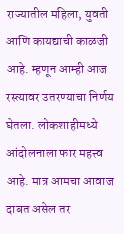राज्यातील महिला, युवती आणि कायद्याची काळजी आहे. म्हणून आम्ही आज रस्त्यावर उतरण्याचा निर्णय घेतला. लोकशाहीमध्ये आंदोलनाला फार महत्त्व आहे. मात्र आमचा आवाज दाबत असेल तर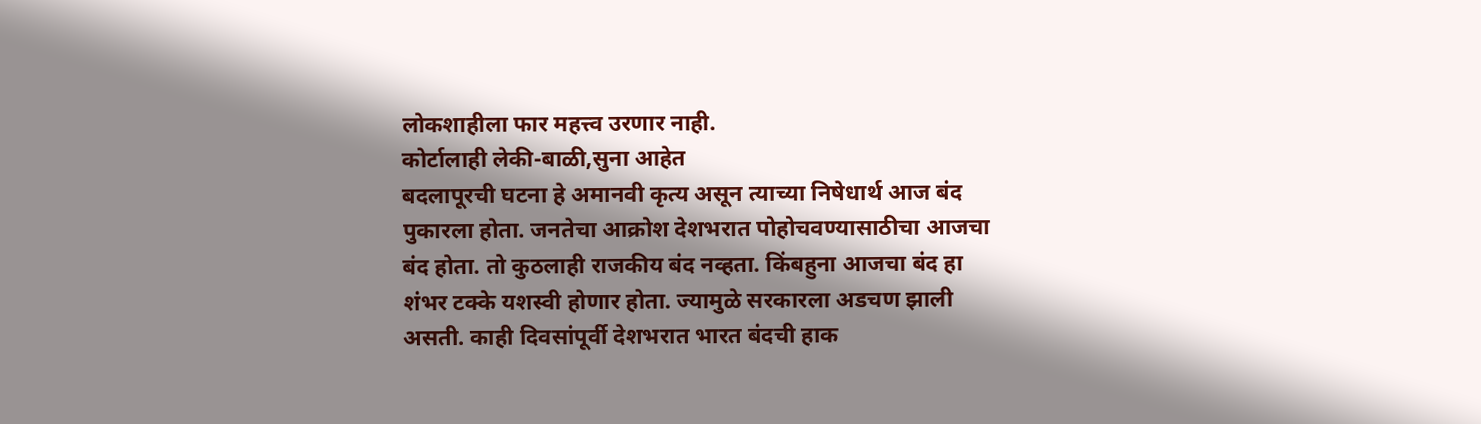लोकशाहीला फार महत्त्व उरणार नाही.
कोर्टालाही लेकी-बाळी,सुना आहेत
बदलापूरची घटना हे अमानवी कृत्य असून त्याच्या निषेधार्थ आज बंद पुकारला होता. जनतेचा आक्रोश देशभरात पोहोचवण्यासाठीचा आजचा बंद होता. तो कुठलाही राजकीय बंद नव्हता. किंबहुना आजचा बंद हा शंभर टक्के यशस्वी होणार होता. ज्यामुळे सरकारला अडचण झाली असती. काही दिवसांपूर्वी देशभरात भारत बंदची हाक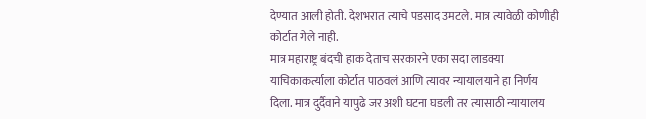देण्यात आली होती. देशभरात त्याचे पडसाद उमटले. मात्र त्यावेळी कोणीही कोर्टात गेले नाही.
मात्र महाराष्ट्र बंदची हाक देताच सरकारने एका सदा लाडक्या याचिकाकर्त्याला कोर्टात पाठवलं आणि त्यावर न्यायालयाने हा निर्णय दिला. मात्र दुर्दैवाने यापुढे जर अशी घटना घडली तर त्यासाठी न्यायालय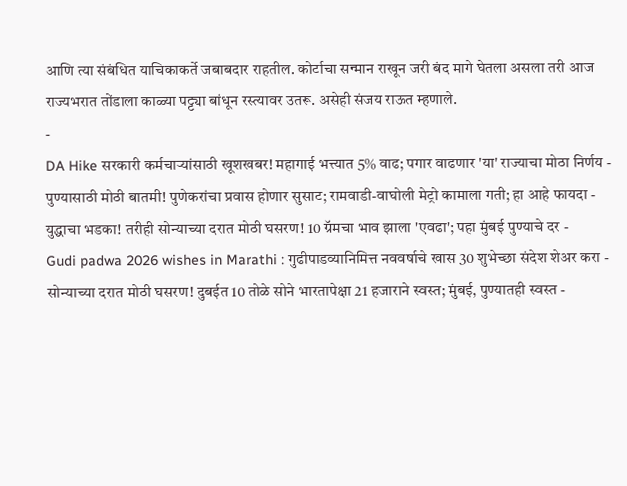आणि त्या संबंधित याचिकाकर्ते जबाबदार राहतील. कोर्टाचा सन्मान राखून जरी बंद मागे घेतला असला तरी आज राज्यभरात तोंडाला काळ्या पट्ट्या बांधून रस्त्यावर उतरू. असेही संजय राऊत म्हणाले.
-
DA Hike सरकारी कर्मचाऱ्यांसाठी खूशखबर! महागाई भत्त्यात 5% वाढ; पगार वाढणार 'या' राज्याचा मोठा निर्णय -
पुण्यासाठी मोठी बातमी! पुणेकरांचा प्रवास होणार सुसाट; रामवाडी-वाघोली मेट्रो कामाला गती; हा आहे फायदा -
युद्धाचा भडका! तरीही सोन्याच्या दरात मोठी घसरण! 10 ग्रॅमचा भाव झाला 'एवढा'; पहा मुंबई पुण्याचे दर -
Gudi padwa 2026 wishes in Marathi : गुढीपाडव्यानिमित्त नववर्षाचे खास 30 शुभेच्छा संदेश शेअर करा -
सोन्याच्या दरात मोठी घसरण! दुबईत 10 तोळे सोने भारतापेक्षा 21 हजाराने स्वस्त; मुंबई, पुण्यातही स्वस्त -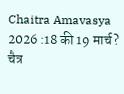Chaitra Amavasya 2026 :18 की 19 मार्च? चैत्र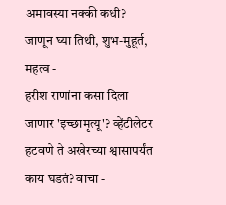अमावस्या नक्की कधी? जाणून घ्या तिथी, शुभ-मुहूर्त, महत्व -
हरीश राणांना कसा दिला जाणार 'इच्छामृत्यू'? व्हेंटीलेटर हटवणे ते अखेरच्या श्वासापर्यंत काय घडतं? वाचा -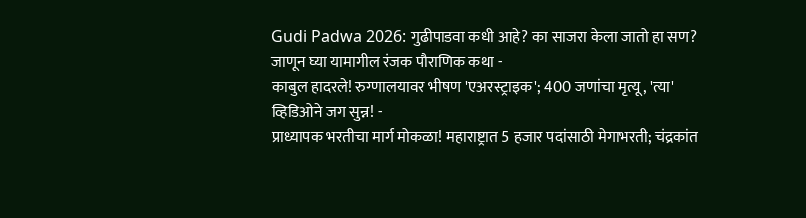Gudi Padwa 2026: गुढीपाडवा कधी आहे? का साजरा केला जातो हा सण? जाणून घ्या यामागील रंजक पौराणिक कथा -
काबुल हादरले! रुग्णालयावर भीषण 'एअरस्ट्राइक'; 400 जणांचा मृत्यू, 'त्या' व्हिडिओने जग सुन्न! -
प्राध्यापक भरतीचा मार्ग मोकळा! महाराष्ट्रात 5 हजार पदांसाठी मेगाभरती; चंद्रकांत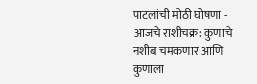पाटलांची मोठी घोषणा -
आजचे राशीचक्र: कुणाचे नशीब चमकणार आणि कुणाला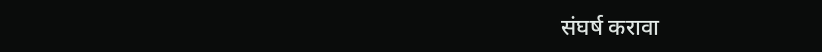संघर्ष करावा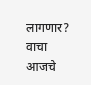लागणार? वाचा आजचे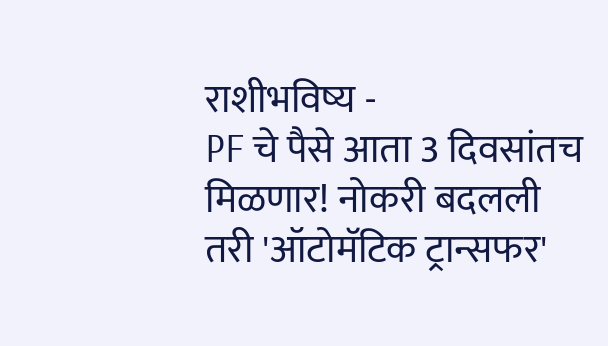राशीभविष्य -
PF चे पैसे आता 3 दिवसांतच मिळणार! नोकरी बदलली तरी 'ऑटोमॅटिक ट्रान्सफर'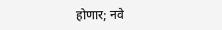होणार; नवे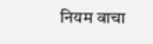नियम वाचा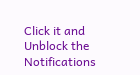Click it and Unblock the Notifications